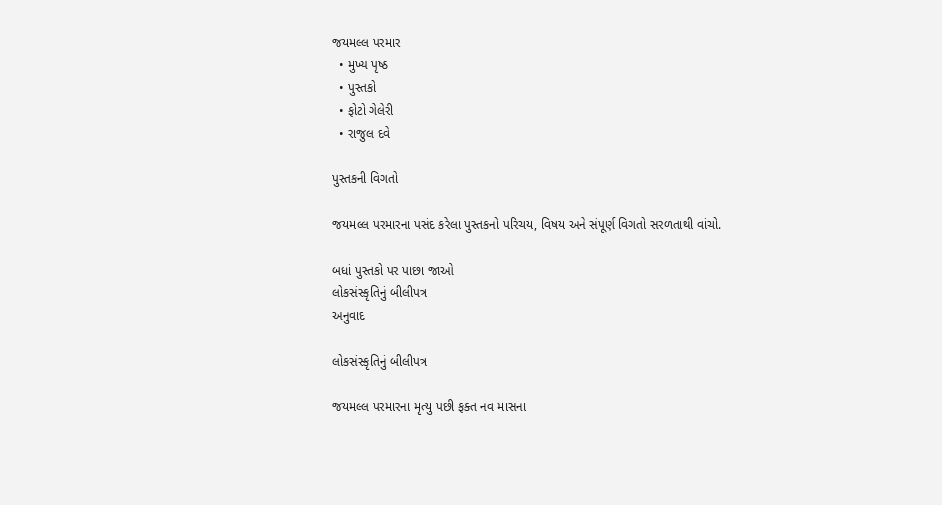જયમલ્લ પરમાર
  • મુખ્ય પૃષ્ઠ
  • પુસ્તકો
  • ફોટો ગેલેરી
  • રાજુલ દવે

પુસ્તકની વિગતો

જયમલ્લ પરમારના પસંદ કરેલા પુસ્તકનો પરિચય, વિષય અને સંપૂર્ણ વિગતો સરળતાથી વાંચો.

બધાં પુસ્તકો પર પાછા જાઓ
લોકસંસ્કૃતિનું બીલીપત્ર
અનુવાદ

લોકસંસ્કૃતિનું બીલીપત્ર

જયમલ્લ પરમારના મૃત્યુ પછી ફક્ત નવ માસના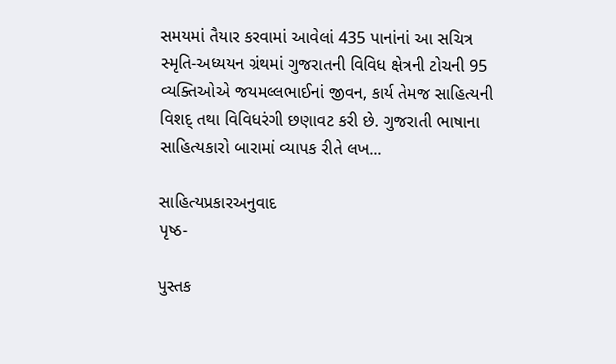સમયમાં તૈયાર કરવામાં આવેલાં 435 પાનાંનાં આ સચિત્ર સ્મૃતિ-અધ્યયન ગ્રંથમાં ગુજરાતની વિવિધ ક્ષેત્રની ટોચની 95 વ્યક્તિઓએ જયમલ્લભાઈનાં જીવન, કાર્ય તેમજ સાહિત્યની વિશદ્ તથા વિવિધરંગી છણાવટ કરી છે. ગુજરાતી ભાષાના સાહિત્યકારો બારામાં વ્યાપક રીતે લખ...

સાહિત્યપ્રકારઅનુવાદ
પૃષ્ઠ-

પુસ્તક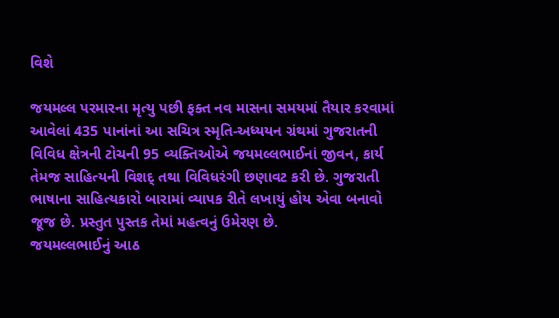વિશે

જયમલ્લ પરમારના મૃત્યુ પછી ફક્ત નવ માસના સમયમાં તૈયાર કરવામાં આવેલાં 435 પાનાંનાં આ સચિત્ર સ્મૃતિ-અધ્યયન ગ્રંથમાં ગુજરાતની વિવિધ ક્ષેત્રની ટોચની 95 વ્યક્તિઓએ જયમલ્લભાઈનાં જીવન, કાર્ય તેમજ સાહિત્યની વિશદ્ તથા વિવિધરંગી છણાવટ કરી છે. ગુજરાતી ભાષાના સાહિત્યકારો બારામાં વ્યાપક રીતે લખાયું હોય એવા બનાવો જૂજ છે. પ્રસ્તુત પુસ્તક તેમાં મહત્વનું ઉમેરણ છે.
જયમલ્લભાઈનું આઠ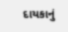દાયકાનું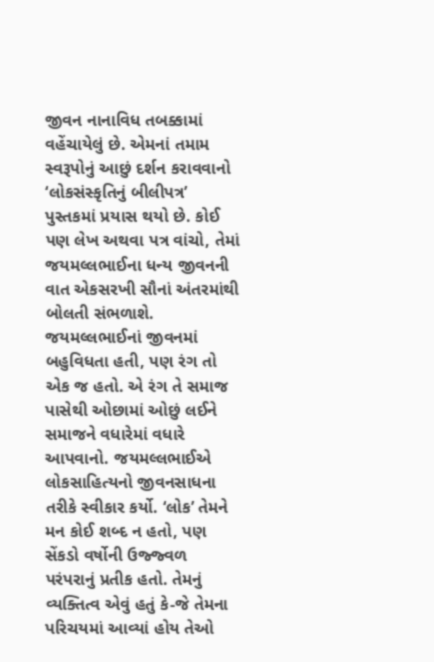જીવન નાનાવિધ તબક્કામાં વહેંચાયેલું છે. એમનાં તમામ સ્વરૂપોનું આછું દર્શન કરાવવાનો ‘લોકસંસ્કૃતિનું બીલીપત્ર’ પુસ્તકમાં પ્રયાસ થયો છે. કોઈ પણ લેખ અથવા પત્ર વાંચો, તેમાં જયમલ્લભાઈના ધન્ય જીવનની વાત એકસરખી સૌનાં અંતરમાંથી બોલતી સંભળાશે.
જયમલ્લભાઈનાં જીવનમાં બહુવિધતા હતી, પણ રંગ તો એક જ હતો. એ રંગ તે સમાજ પાસેથી ઓછામાં ઓછું લઈને સમાજને વધારેમાં વધારે આપવાનો. જયમલ્લભાઈએ લોકસાહિત્યનો જીવનસાધના તરીકે સ્વીકાર કર્યો. ‘લોક’ તેમને મન કોઈ શબ્દ ન હતો, પણ સેંકડો વર્ષોની ઉજ્જ્વળ પરંપરાનું પ્રતીક હતો. તેમનું વ્યક્તિત્વ એવું હતું કે-જે તેમના પરિચયમાં આવ્યાં હોય તેઓ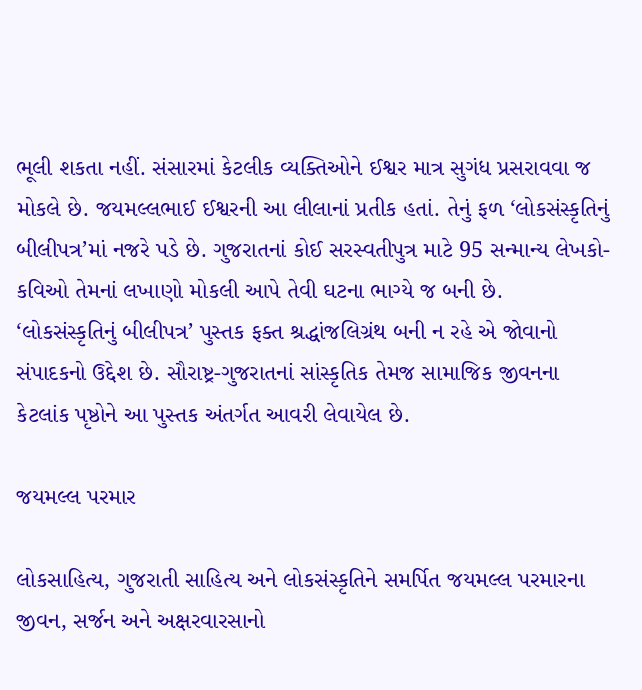ભૂલી શકતા નહીં. સંસારમાં કેટલીક વ્યક્તિઓને ઈશ્વર માત્ર સુગંધ પ્રસરાવવા જ મોકલે છે. જયમલ્લભાઈ ઈશ્વરની આ લીલાનાં પ્રતીક હતાં. તેનું ફળ ‘લોકસંસ્કૃતિનું બીલીપત્ર’માં નજરે પડે છે. ગુજરાતનાં કોઈ સરસ્વતીપુત્ર માટે 95 સન્માન્ય લેખકો-કવિઓ તેમનાં લખાણો મોકલી આપે તેવી ઘટના ભાગ્યે જ બની છે.
‘લોકસંસ્કૃતિનું બીલીપત્ર’ પુસ્તક ફક્ત શ્રદ્ધાંજલિગ્રંથ બની ન રહે એ જોવાનો સંપાદકનો ઉદ્દેશ છે. સૌરાષ્ટ્ર-ગુજરાતનાં સાંસ્કૃતિક તેમજ સામાજિક જીવનના કેટલાંક પૃષ્ઠોને આ પુસ્તક અંતર્ગત આવરી લેવાયેલ છે.

જયમલ્લ પરમાર

લોકસાહિત્ય, ગુજરાતી સાહિત્ય અને લોકસંસ્કૃતિને સમર્પિત જયમલ્લ પરમારના જીવન, સર્જન અને અક્ષરવારસાનો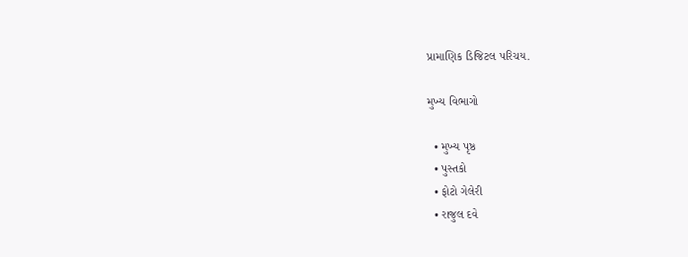પ્રામાણિક ડિજિટલ પરિચય.

મુખ્ય વિભાગો

  • મુખ્ય પૃષ્ઠ
  • પુસ્તકો
  • ફોટો ગેલેરી
  • રાજુલ દવે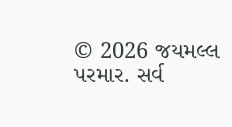© 2026 જયમલ્લ પરમાર. સર્વ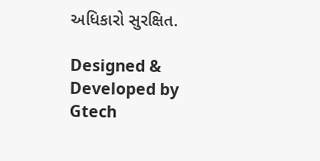અધિકારો સુરક્ષિત.

Designed & Developed by Gtech